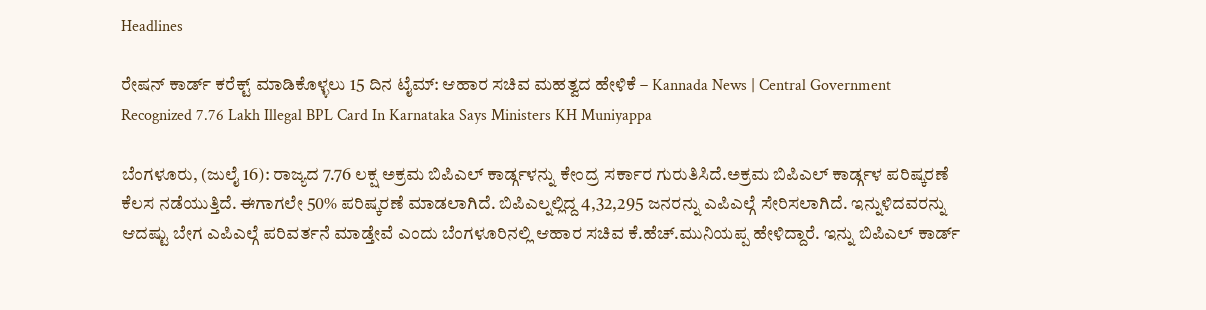Headlines

ರೇಷನ್ ಕಾರ್ಡ್ ಕರೆಕ್ಟ್ ಮಾಡಿಕೊಳ್ಳಲು 15 ದಿನ ಟೈಮ್: ಆಹಾರ ಸಚಿವ ಮಹತ್ವದ ಹೇಳಿಕೆ – Kannada News | Central Government Recognized 7.76 Lakh Illegal BPL Card In Karnataka Says Ministers KH Muniyappa

ಬೆಂಗಳೂರು, (ಜುಲೈ 16): ರಾಜ್ಯದ 7.76 ಲಕ್ಷ ಅಕ್ರಮ ಬಿಪಿಎಲ್ ಕಾರ್ಡ್ಗಳನ್ನು ಕೇಂದ್ರ ಸರ್ಕಾರ ಗುರುತಿಸಿದೆ.ಅಕ್ರಮ ಬಿಪಿಎಲ್ ಕಾರ್ಡ್ಗಳ ಪರಿಷ್ಕರಣೆ ಕೆಲಸ ನಡೆಯುತ್ತಿದೆ. ಈಗಾಗಲೇ 50% ಪರಿಷ್ಕರಣೆ ಮಾಡಲಾಗಿದೆ. ಬಿಪಿಎಲ್ನಲ್ಲಿದ್ದ 4,32,295 ಜನರನ್ನು ಎಪಿಎಲ್ಗೆ ಸೇರಿಸಲಾಗಿದೆ. ಇನ್ನುಳಿದವರನ್ನು ಆದಷ್ಟು ಬೇಗ ಎಪಿಎಲ್ಗೆ ಪರಿವರ್ತನೆ ಮಾಡ್ತೇವೆ ಎಂದು ಬೆಂಗಳೂರಿನಲ್ಲಿ ಆಹಾರ ಸಚಿವ ಕೆ.ಹೆಚ್.ಮುನಿಯಪ್ಪ ಹೇಳಿದ್ದಾರೆ. ಇನ್ನು ಬಿಪಿಎಲ್ ಕಾರ್ಡ್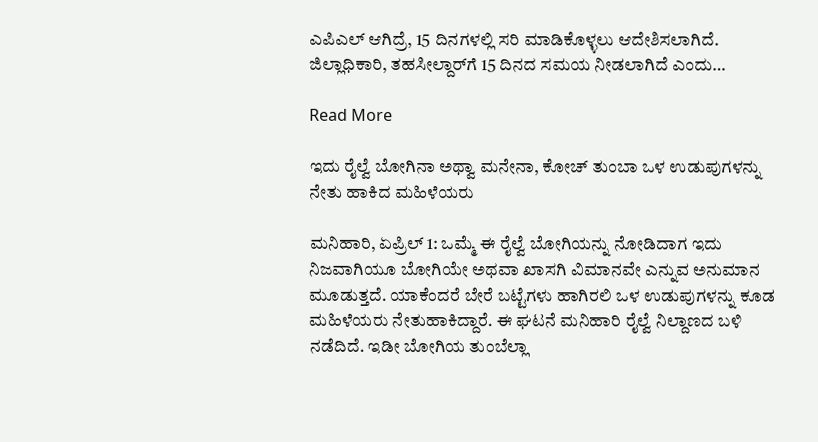ಎಪಿಎಲ್ ಆಗಿದ್ರೆ, 15 ದಿನಗಳಲ್ಲಿ ಸರಿ ಮಾಡಿಕೊಳ್ಳಲು ಆದೇಶಿಸಲಾಗಿದೆ. ಜಿಲ್ಲಾಧಿಕಾರಿ, ತಹಸೀಲ್ದಾರ್‌ಗೆ 15 ದಿನದ ಸಮಯ ನೀಡಲಾಗಿದೆ ಎಂದು…

Read More

ಇದು ರೈಲ್ವೆ ಬೋಗಿನಾ ಅಥ್ವಾ ಮನೇನಾ, ಕೋಚ್ ತುಂಬಾ ಒಳ ಉಡುಪುಗಳನ್ನು ನೇತು ಹಾಕಿದ ಮಹಿಳೆಯರು

ಮನಿಹಾರಿ, ಏಪ್ರಿಲ್ 1: ಒಮ್ಮೆ ಈ ರೈಲ್ವೆ ಬೋಗಿಯನ್ನು ನೋಡಿದಾಗ ಇದು ನಿಜವಾಗಿಯೂ ಬೋಗಿಯೇ ಅಥವಾ ಖಾಸಗಿ ವಿಮಾನವೇ ಎನ್ನುವ ಅನುಮಾನ ಮೂಡುತ್ತದೆ. ಯಾಕೆಂದರೆ ಬೇರೆ ಬಟ್ಟೆಗಳು ಹಾಗಿರಲಿ ಒಳ ಉಡುಪುಗಳನ್ನು ಕೂಡ ಮಹಿಳೆಯರು ನೇತುಹಾಕಿದ್ದಾರೆ. ಈ ಘಟನೆ ಮನಿಹಾರಿ ರೈಲ್ವೆ ನಿಲ್ದಾಣದ ಬಳಿ ನಡೆದಿದೆ. ಇಡೀ ಬೋಗಿಯ ತುಂಬೆಲ್ಲಾ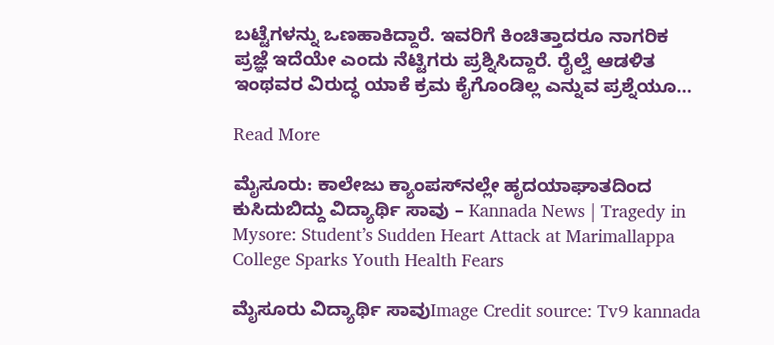ಬಟ್ಟೆಗಳನ್ನು ಒಣಹಾಕಿದ್ದಾರೆ. ಇವರಿಗೆ ಕಿಂಚಿತ್ತಾದರೂ ನಾಗರಿಕ ಪ್ರಜ್ಞೆ ಇದೆಯೇ ಎಂದು ನೆಟ್ಟಿಗರು ಪ್ರಶ್ನಿಸಿದ್ದಾರೆ. ರೈಲ್ವೆ ಆಡಳಿತ ಇಂಥವರ ವಿರುದ್ಧ ಯಾಕೆ ಕ್ರಮ ಕೈಗೊಂಡಿಲ್ಲ ಎನ್ನುವ ಪ್ರಶ್ನೆಯೂ…

Read More

ಮೈಸೂರು: ಕಾಲೇಜು ಕ್ಯಾಂಪಸ್‌ನಲ್ಲೇ ಹೃದಯಾಘಾತದಿಂದ ಕುಸಿದುಬಿದ್ದು ವಿದ್ಯಾರ್ಥಿ ಸಾವು – Kannada News | Tragedy in Mysore: Student’s Sudden Heart Attack at Marimallappa College Sparks Youth Health Fears

ಮೈಸೂರು ವಿದ್ಯಾರ್ಥಿ ಸಾವುImage Credit source: Tv9 kannada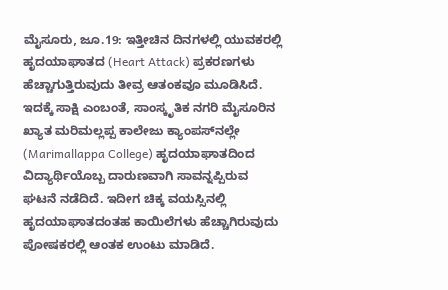ಮೈಸೂರು, ಜೂ.19: ಇತ್ತೀಚಿನ ದಿನಗಳಲ್ಲಿ ಯುವಕರಲ್ಲಿ ಹೃದಯಾಘಾತದ (Heart Attack) ಪ್ರಕರಣಗಳು ಹೆಚ್ಚಾಗುತ್ತಿರುವುದು ತೀವ್ರ ಆತಂಕವೂ ಮೂಡಿಸಿದೆ. ಇದಕ್ಕೆ ಸಾಕ್ಷಿ ಎಂಬಂತೆ, ಸಾಂಸ್ಕೃತಿಕ ನಗರಿ ಮೈಸೂರಿನ ಖ್ಯಾತ ಮರಿಮಲ್ಲಪ್ಪ ಕಾಲೇಜು ಕ್ಯಾಂಪಸ್‌ನಲ್ಲೇ (Marimallappa College) ಹೃದಯಾಘಾತದಿಂದ ವಿದ್ಯಾರ್ಥಿಯೊಬ್ಬ ದಾರುಣವಾಗಿ ಸಾವನ್ನಪ್ಪಿರುವ ಘಟನೆ ನಡೆದಿದೆ. ಇದೀಗ ಚಿಕ್ಕ ವಯಸ್ಸಿನಲ್ಲಿ ಹೃದಯಾಘಾತದಂತಹ ಕಾಯಿಲೆಗಳು ಹೆಚ್ಚಾಗಿರುವುದು ಪೋಷಕರಲ್ಲಿ ಆಂತಕ ಉಂಟು ಮಾಡಿದೆ.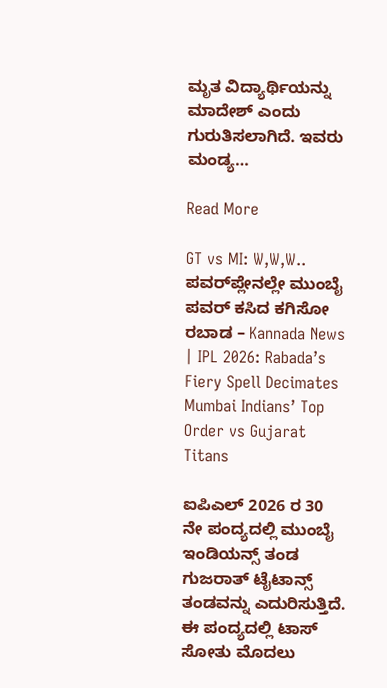ಮೃತ ವಿದ್ಯಾರ್ಥಿಯನ್ನು ಮಾದೇಶ್ ಎಂದು ಗುರುತಿಸಲಾಗಿದೆ. ಇವರು ಮಂಡ್ಯ…

Read More

GT vs MI: W,W,W.. ಪವರ್‌ಪ್ಲೇನಲ್ಲೇ ಮುಂಬೈ ಪವರ್ ಕಸಿದ ಕಗಿಸೋ ರಬಾಡ – Kannada News | IPL 2026: Rabada’s Fiery Spell Decimates Mumbai Indians’ Top Order vs Gujarat Titans

ಐಪಿಎಲ್ 2026 ರ 30 ನೇ ಪಂದ್ಯದಲ್ಲಿ ಮುಂಬೈ ಇಂಡಿಯನ್ಸ್ ತಂಡ ಗುಜರಾತ್ ಟೈಟಾನ್ಸ್ ತಂಡವನ್ನು ಎದುರಿಸುತ್ತಿದೆ. ಈ ಪಂದ್ಯದಲ್ಲಿ ಟಾಸ್ ಸೋತು ಮೊದಲು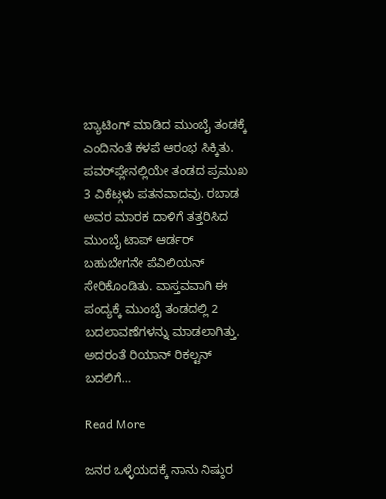ಬ್ಯಾಟಿಂಗ್‌ ಮಾಡಿದ ಮುಂಬೈ ತಂಡಕ್ಕೆ ಎಂದಿನಂತೆ ಕಳಪೆ ಆರಂಭ ಸಿಕ್ಕಿತು. ಪವರ್‌ಪ್ಲೇನಲ್ಲಿಯೇ ತಂಡದ ಪ್ರಮುಖ 3 ವಿಕೆಟ್ಗಳು ಪತನವಾದವು. ರಬಾಡ ಅವರ ಮಾರಕ ದಾಳಿಗೆ ತತ್ತರಿಸಿದ ಮುಂಬೈ ಟಾಪ್ ಆರ್ಡರ್ ಬಹುಬೇಗನೇ ಪೆವಿಲಿಯನ್ ಸೇರಿಕೊಂಡಿತು. ವಾಸ್ತವವಾಗಿ ಈ ಪಂದ್ಯಕ್ಕೆ ಮುಂಬೈ ತಂಡದಲ್ಲಿ 2 ಬದಲಾವಣೆಗಳನ್ನು ಮಾಡಲಾಗಿತ್ತು. ಅದರಂತೆ ರಿಯಾನ್ ರಿಕಲ್ಟನ್ ಬದಲಿಗೆ…

Read More

ಜನರ ಒಳ್ಳೆಯದಕ್ಕೆ ನಾನು ನಿಷ್ಠುರ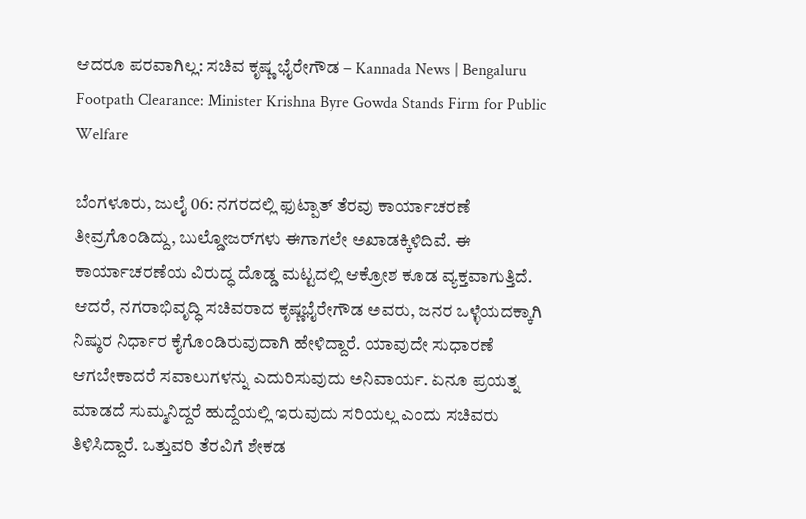ಆದರೂ ಪರವಾಗಿಲ್ಲ: ಸಚಿವ ಕೃಷ್ಣ ಭೈರೇಗೌಡ – Kannada News | Bengaluru Footpath Clearance: Minister Krishna Byre Gowda Stands Firm for Public Welfare

ಬೆಂಗಳೂರು, ಜುಲೈ 06: ನಗರದಲ್ಲಿ ಫುಟ್ಪಾತ್ ತೆರವು ಕಾರ್ಯಾಚರಣೆ ತೀವ್ರಗೊಂಡಿದ್ದು, ಬುಲ್ಡೋಜರ್‌ಗಳು ಈಗಾಗಲೇ ಅಖಾಡಕ್ಕಿಳಿದಿವೆ. ಈ ಕಾರ್ಯಾಚರಣೆಯ ವಿರುದ್ಧ ದೊಡ್ಡ ಮಟ್ಟದಲ್ಲಿ ಆಕ್ರೋಶ ಕೂಡ ವ್ಯಕ್ತವಾಗುತ್ತಿದೆ. ಆದರೆ, ನಗರಾಭಿವೃದ್ಧಿ ಸಚಿವರಾದ ಕೃಷ್ಣಭೈರೇಗೌಡ ಅವರು, ಜನರ ಒಳ್ಳೆಯದಕ್ಕಾಗಿ ನಿಷ್ಠುರ ನಿರ್ಧಾರ ಕೈಗೊಂಡಿರುವುದಾಗಿ ಹೇಳಿದ್ದಾರೆ. ಯಾವುದೇ ಸುಧಾರಣೆ ಆಗಬೇಕಾದರೆ ಸವಾಲುಗಳನ್ನು ಎದುರಿಸುವುದು ಅನಿವಾರ್ಯ. ಏನೂ ಪ್ರಯತ್ನ ಮಾಡದೆ ಸುಮ್ಮನಿದ್ದರೆ ಹುದ್ದೆಯಲ್ಲಿ ಇರುವುದು ಸರಿಯಲ್ಲ ಎಂದು ಸಚಿವರು ತಿಳಿಸಿದ್ದಾರೆ. ಒತ್ತುವರಿ ತೆರವಿಗೆ ಶೇಕಡ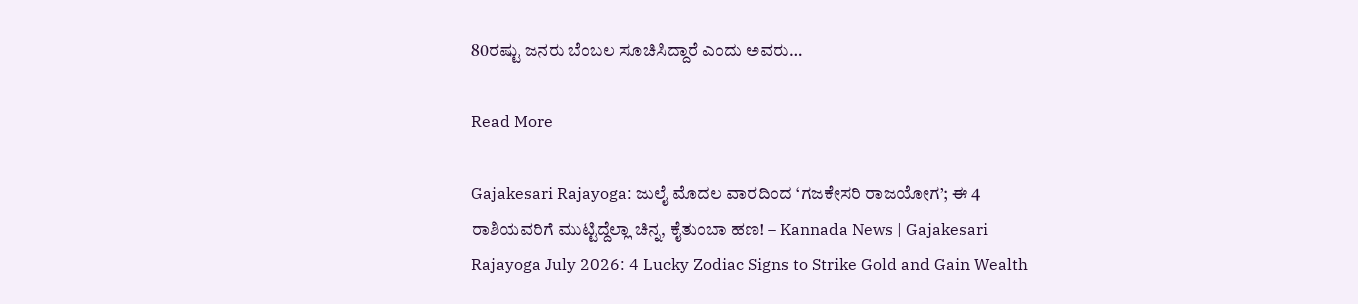80ರಷ್ಟು ಜನರು ಬೆಂಬಲ ಸೂಚಿಸಿದ್ದಾರೆ ಎಂದು ಅವರು…

Read More

Gajakesari Rajayoga: ಜುಲೈ ಮೊದಲ ವಾರದಿಂದ ‘ಗಜಕೇಸರಿ ರಾಜಯೋಗ’; ಈ 4 ರಾಶಿಯವರಿಗೆ ಮುಟ್ಟಿದ್ದೆಲ್ಲಾ ಚಿನ್ನ, ಕೈತುಂಬಾ ಹಣ! – Kannada News | Gajakesari Rajayoga July 2026: 4 Lucky Zodiac Signs to Strike Gold and Gain Wealth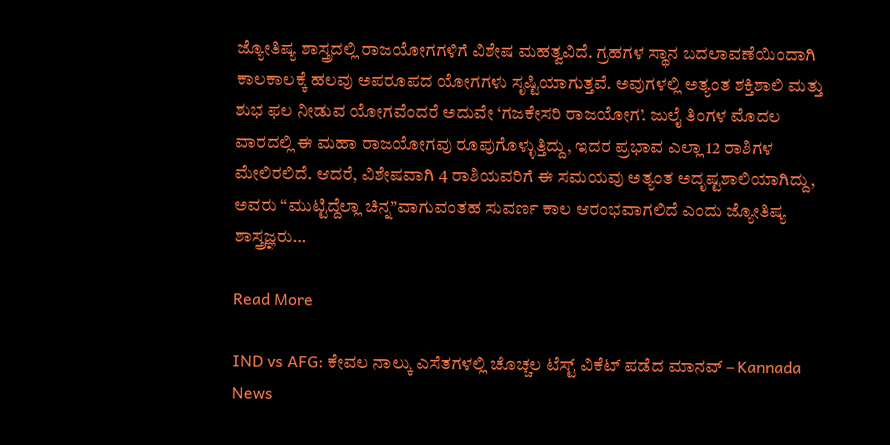ಜ್ಯೋತಿಷ್ಯ ಶಾಸ್ತ್ರದಲ್ಲಿ ರಾಜಯೋಗಗಳಿಗೆ ವಿಶೇಷ ಮಹತ್ವವಿದೆ. ಗ್ರಹಗಳ ಸ್ಥಾನ ಬದಲಾವಣೆಯಿಂದಾಗಿ ಕಾಲಕಾಲಕ್ಕೆ ಹಲವು ಅಪರೂಪದ ಯೋಗಗಳು ಸೃಷ್ಟಿಯಾಗುತ್ತವೆ. ಅವುಗಳಲ್ಲಿ ಅತ್ಯಂತ ಶಕ್ತಿಶಾಲಿ ಮತ್ತು ಶುಭ ಫಲ ನೀಡುವ ಯೋಗವೆಂದರೆ ಅದುವೇ ‘ಗಜಕೇಸರಿ ರಾಜಯೋಗ’. ಜುಲೈ ತಿಂಗಳ ಮೊದಲ ವಾರದಲ್ಲಿ ಈ ಮಹಾ ರಾಜಯೋಗವು ರೂಪುಗೊಳ್ಳುತ್ತಿದ್ದು, ಇದರ ಪ್ರಭಾವ ಎಲ್ಲಾ 12 ರಾಶಿಗಳ ಮೇಲಿರಲಿದೆ. ಆದರೆ, ವಿಶೇಷವಾಗಿ 4 ರಾಶಿಯವರಿಗೆ ಈ ಸಮಯವು ಅತ್ಯಂತ ಅದೃಷ್ಟಶಾಲಿಯಾಗಿದ್ದು, ಅವರು “ಮುಟ್ಟಿದ್ದೆಲ್ಲಾ ಚಿನ್ನ”ವಾಗುವಂತಹ ಸುವರ್ಣ ಕಾಲ ಆರಂಭವಾಗಲಿದೆ ಎಂದು ಜ್ಯೋತಿಷ್ಯ ಶಾಸ್ತ್ರಜ್ಞರು…

Read More

IND vs AFG: ಕೇವಲ ನಾಲ್ಕು ಎಸೆತಗಳಲ್ಲಿ ಚೊಚ್ಚಲ ಟೆಸ್ಟ್ ವಿಕೆಟ್ ಪಡೆದ ಮಾನವ್ – Kannada News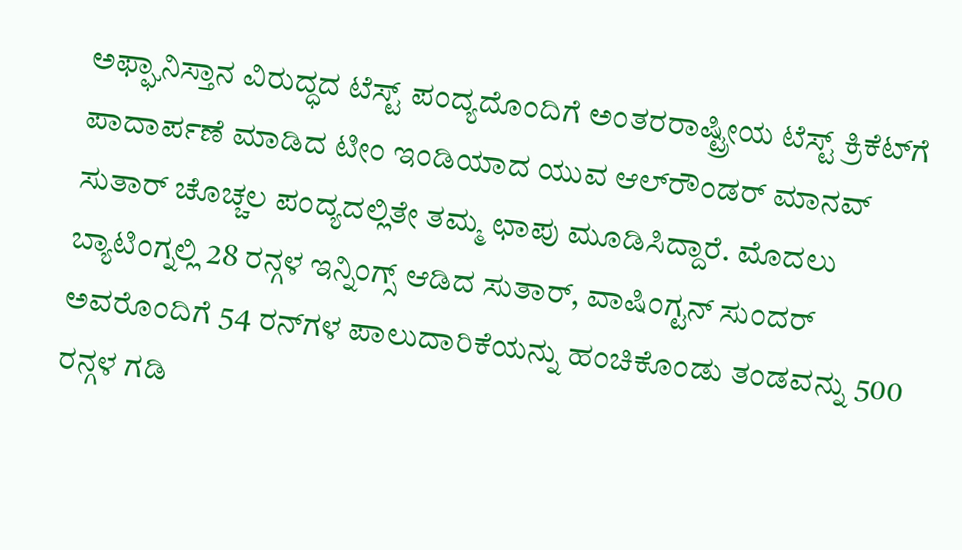ಅಫ್ಘಾನಿಸ್ತಾನ ವಿರುದ್ಧದ ಟೆಸ್ಟ್ ಪಂದ್ಯದೊಂದಿಗೆ ಅಂತರರಾಷ್ಟ್ರೀಯ ಟೆಸ್ಟ್ ಕ್ರಿಕೆಟ್‌ಗೆ ಪಾದಾರ್ಪಣೆ ಮಾಡಿದ ಟೀಂ ಇಂಡಿಯಾದ ಯುವ ಆಲ್‌ರೌಂಡರ್ ಮಾನವ್ ಸುತಾರ್ ಚೊಚ್ಚಲ ಪಂದ್ಯದಲ್ಲಿತೇ ತಮ್ಮ ಛಾಪು ಮೂಡಿಸಿದ್ದಾರೆ. ಮೊದಲು ಬ್ಯಾಟಿಂಗ್ನಲ್ಲಿ 28 ರನ್ಗಳ ಇನ್ನಿಂಗ್ಸ್ ಆಡಿದ ಸುತಾರ್, ವಾಷಿಂಗ್ಟನ್ ಸುಂದರ್ ಅವರೊಂದಿಗೆ 54 ರನ್‌ಗಳ ಪಾಲುದಾರಿಕೆಯನ್ನು ಹಂಚಿಕೊಂಡು ತಂಡವನ್ನು 500 ರನ್ಗಳ ಗಡಿ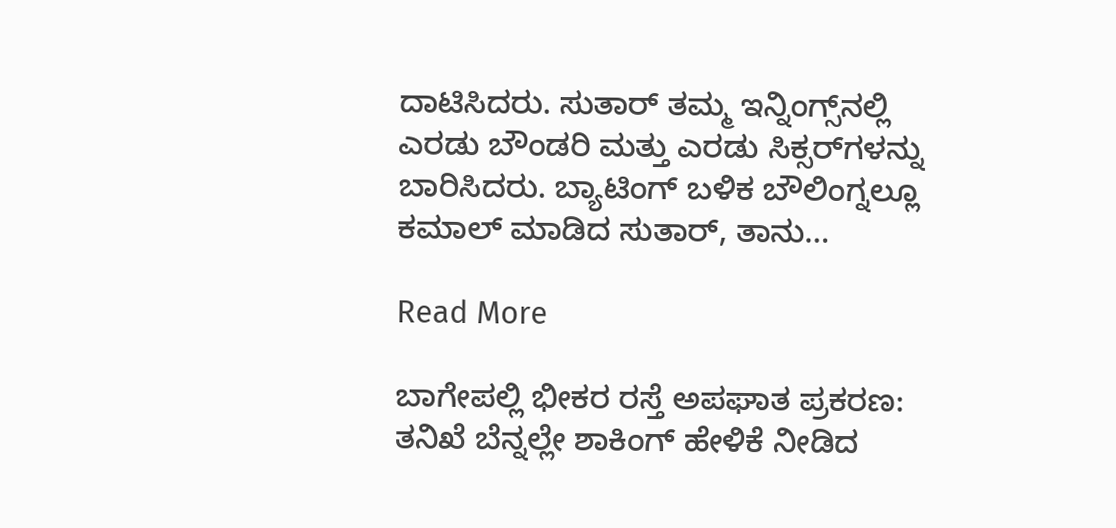ದಾಟಿಸಿದರು. ಸುತಾರ್ ತಮ್ಮ ಇನ್ನಿಂಗ್ಸ್‌ನಲ್ಲಿ ಎರಡು ಬೌಂಡರಿ ಮತ್ತು ಎರಡು ಸಿಕ್ಸರ್‌ಗಳನ್ನು ಬಾರಿಸಿದರು. ಬ್ಯಾಟಿಂಗ್‌ ಬಳಿಕ ಬೌಲಿಂಗ್ನಲ್ಲೂ ಕಮಾಲ್ ಮಾಡಿದ ಸುತಾರ್, ತಾನು…

Read More

ಬಾಗೇಪಲ್ಲಿ ಭೀಕರ ರಸ್ತೆ ಅಪಘಾತ ಪ್ರಕರಣ: ತನಿಖೆ ಬೆನ್ನಲ್ಲೇ ಶಾಕಿಂಗ್ ಹೇಳಿಕೆ ನೀಡಿದ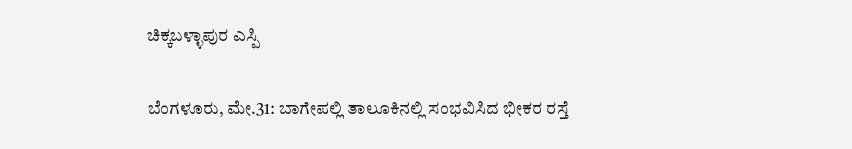ಚಿಕ್ಕಬಳ್ಳಾಪುರ ಎಸ್ಪಿ

ಬೆಂಗಳೂರು, ಮೇ.31: ಬಾಗೇಪಲ್ಲಿ ತಾಲೂಕಿನಲ್ಲಿ ಸಂಭವಿಸಿದ ಭೀಕರ ರಸ್ತೆ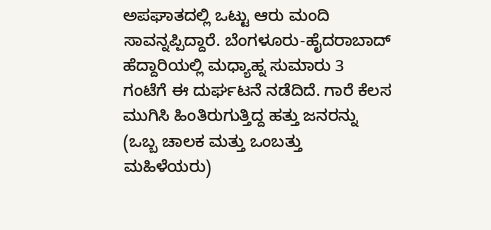ಅಪಘಾತದಲ್ಲಿ ಒಟ್ಟು ಆರು ಮಂದಿ ಸಾವನ್ನಪ್ಪಿದ್ದಾರೆ. ಬೆಂಗಳೂರು-ಹೈದರಾಬಾದ್ ಹೆದ್ದಾರಿಯಲ್ಲಿ ಮಧ್ಯಾಹ್ನ ಸುಮಾರು 3 ಗಂಟೆಗೆ ಈ ದುರ್ಘಟನೆ ನಡೆದಿದೆ. ಗಾರೆ ಕೆಲಸ ಮುಗಿಸಿ ಹಿಂತಿರುಗುತ್ತಿದ್ದ ಹತ್ತು ಜನರನ್ನು (ಒಬ್ಬ ಚಾಲಕ ಮತ್ತು ಒಂಬತ್ತು ಮಹಿಳೆಯರು)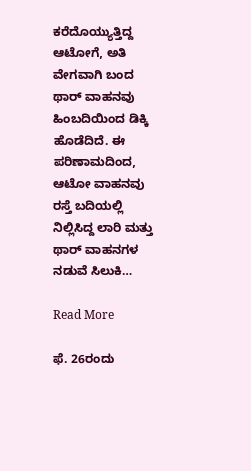ಕರೆದೊಯ್ಯುತ್ತಿದ್ದ ಆಟೋಗೆ, ಅತಿ ವೇಗವಾಗಿ ಬಂದ ಥಾರ್ ವಾಹನವು ಹಿಂಬದಿಯಿಂದ ಡಿಕ್ಕಿ ಹೊಡೆದಿದೆ. ಈ ಪರಿಣಾಮದಿಂದ, ಆಟೋ ವಾಹನವು ರಸ್ತೆ ಬದಿಯಲ್ಲಿ ನಿಲ್ಲಿಸಿದ್ದ ಲಾರಿ ಮತ್ತು ಥಾರ್ ವಾಹನಗಳ ನಡುವೆ ಸಿಲುಕಿ…

Read More

ಫೆ. 26ರಂದು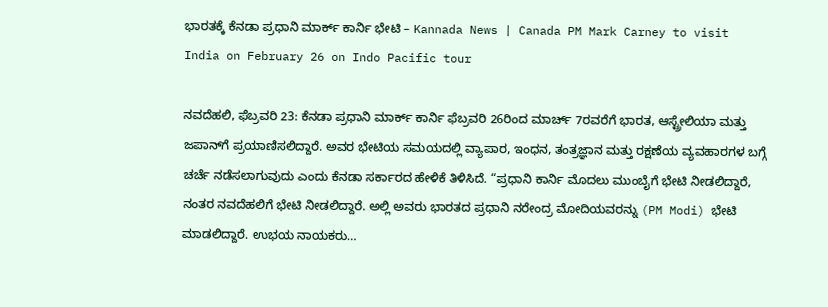ಭಾರತಕ್ಕೆ ಕೆನಡಾ ಪ್ರಧಾನಿ ಮಾರ್ಕ್ ಕಾರ್ನಿ ಭೇಟಿ – Kannada News | Canada PM Mark Carney to visit India on February 26 on Indo Pacific tour

ನವದೆಹಲಿ, ಫೆಬ್ರವರಿ 23: ಕೆನಡಾ ಪ್ರಧಾನಿ ಮಾರ್ಕ್ ಕಾರ್ನಿ ಫೆಬ್ರವರಿ 26ರಿಂದ ಮಾರ್ಚ್ 7ರವರೆಗೆ ಭಾರತ, ಆಸ್ಟ್ರೇಲಿಯಾ ಮತ್ತು ಜಪಾನ್‌ಗೆ ಪ್ರಯಾಣಿಸಲಿದ್ದಾರೆ. ಅವರ ಭೇಟಿಯ ಸಮಯದಲ್ಲಿ ವ್ಯಾಪಾರ, ಇಂಧನ, ತಂತ್ರಜ್ಞಾನ ಮತ್ತು ರಕ್ಷಣೆಯ ವ್ಯವಹಾರಗಳ ಬಗ್ಗೆ ಚರ್ಚೆ ನಡೆಸಲಾಗುವುದು ಎಂದು ಕೆನಡಾ ಸರ್ಕಾರದ ಹೇಳಿಕೆ ತಿಳಿಸಿದೆ. “ಪ್ರಧಾನಿ ಕಾರ್ನಿ ಮೊದಲು ಮುಂಬೈಗೆ ಭೇಟಿ ನೀಡಲಿದ್ದಾರೆ, ನಂತರ ನವದೆಹಲಿಗೆ ಭೇಟಿ ನೀಡಲಿದ್ದಾರೆ. ಅಲ್ಲಿ ಅವರು ಭಾರತದ ಪ್ರಧಾನಿ ನರೇಂದ್ರ ಮೋದಿಯವರನ್ನು (PM Modi) ಭೇಟಿ ಮಾಡಲಿದ್ದಾರೆ. ಉಭಯ ನಾಯಕರು…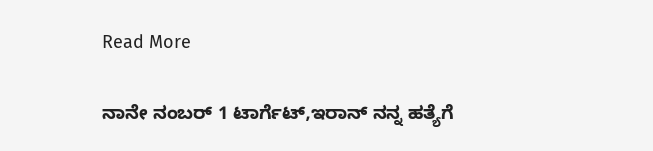Read More

ನಾನೇ ನಂಬರ್ 1 ಟಾರ್ಗೆಟ್,ಇರಾನ್‌ ನನ್ನ ಹತ್ಯೆಗೆ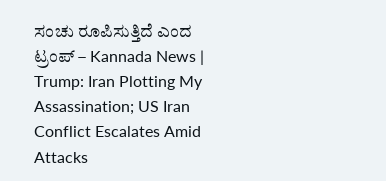ಸಂಚು ರೂಪಿಸುತ್ತಿದೆ ಎಂದ ಟ್ರಂಪ್ – Kannada News | Trump: Iran Plotting My Assassination; US Iran Conflict Escalates Amid Attacks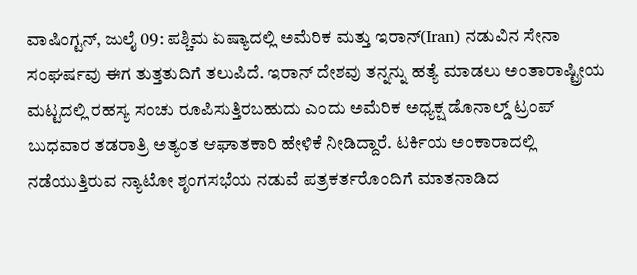ವಾಷಿಂಗ್ಟನ್, ಜುಲೈ 09: ಪಶ್ಚಿಮ ಏಷ್ಯಾದಲ್ಲಿ ಅಮೆರಿಕ ಮತ್ತು ಇರಾನ್(Iran) ನಡುವಿನ ಸೇನಾ ಸಂಘರ್ಷವು ಈಗ ತುತ್ತತುದಿಗೆ ತಲುಪಿದೆ. ಇರಾನ್ ದೇಶವು ತನ್ನನ್ನು ಹತ್ಯೆ ಮಾಡಲು ಅಂತಾರಾಷ್ಟ್ರೀಯ ಮಟ್ಟದಲ್ಲಿ ರಹಸ್ಯ ಸಂಚು ರೂಪಿಸುತ್ತಿರಬಹುದು ಎಂದು ಅಮೆರಿಕ ಅಧ್ಯಕ್ಷ ಡೊನಾಲ್ಡ್ ಟ್ರಂಪ್ ಬುಧವಾರ ತಡರಾತ್ರಿ ಅತ್ಯಂತ ಆಘಾತಕಾರಿ ಹೇಳಿಕೆ ನೀಡಿದ್ದಾರೆ. ಟರ್ಕಿಯ ಅಂಕಾರಾದಲ್ಲಿ ನಡೆಯುತ್ತಿರುವ ನ್ಯಾಟೋ ಶೃಂಗಸಭೆಯ ನಡುವೆ ಪತ್ರಕರ್ತರೊಂದಿಗೆ ಮಾತನಾಡಿದ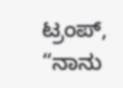ಟ್ರಂಪ್, “ನಾನು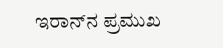ಇರಾನ್‌ನ ಪ್ರಮುಖ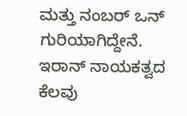ಮತ್ತು ನಂಬರ್ ಒನ್ ಗುರಿಯಾಗಿದ್ದೇನೆ. ಇರಾನ್ ನಾಯಕತ್ವದ ಕೆಲವು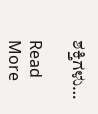ಶಕ್ತಿಗಳು…

Read More